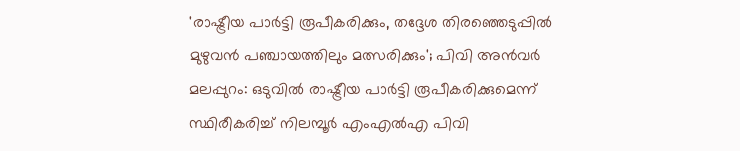'രാഷ്ട്രീയ പാർട്ടി രൂപീകരിക്കും, തദ്ദേശ തിരഞ്ഞെടുപ്പിൽ മുഴുവൻ പഞ്ചായത്തിലും മത്സരിക്കും'; പിവി അൻവർ
മലപ്പുറം: ഒടുവിൽ രാഷ്ട്രീയ പാർട്ടി രൂപീകരിക്കുമെന്ന് സ്ഥിരീകരിച്ച് നിലമ്പൂർ എംഎൽഎ പിവി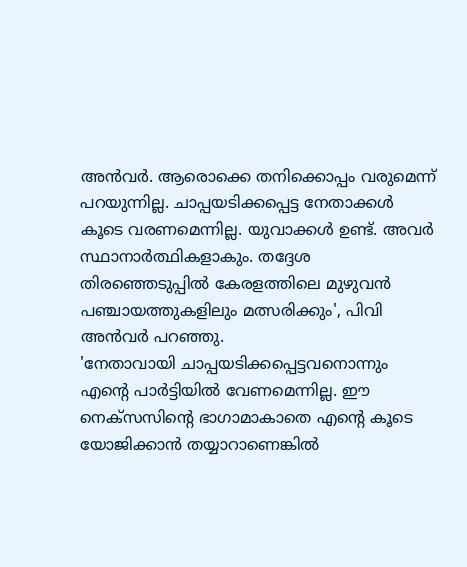അൻവർ. ആരൊക്കെ തനിക്കൊപ്പം വരുമെന്ന് പറയുന്നില്ല. ചാപ്പയടിക്കപ്പെട്ട നേതാക്കൾ കൂടെ വരണമെന്നില്ല. യുവാക്കൾ ഉണ്ട്. അവർ സ്ഥാനാർത്ഥികളാകും. തദ്ദേശ തിരഞ്ഞെടുപ്പിൽ കേരളത്തിലെ മുഴുവൻ പഞ്ചായത്തുകളിലും മത്സരിക്കും', പിവി അൻവർ പറഞ്ഞു.
'നേതാവായി ചാപ്പയടിക്കപ്പെട്ടവനൊന്നും എന്റെ പാർട്ടിയിൽ വേണമെന്നില്ല. ഈ നെക്സസിന്റെ ഭാഗാമാകാതെ എന്റെ കൂടെ യോജിക്കാൻ തയ്യാറാണെങ്കിൽ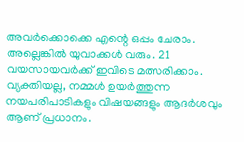അവർക്കൊക്കെ എന്റെ ഒപ്പം ചേരാം. അല്ലെങ്കിൽ യുവാക്കൾ വരും. 21 വയസായവർക്ക് ഇവിടെ മത്സരിക്കാം. വ്യക്തിയല്ല, നമ്മൾ ഉയർത്തുന്ന നയപരിപാടികളും വിഷയങ്ങളും ആദർശവും ആണ് പ്രധാനം.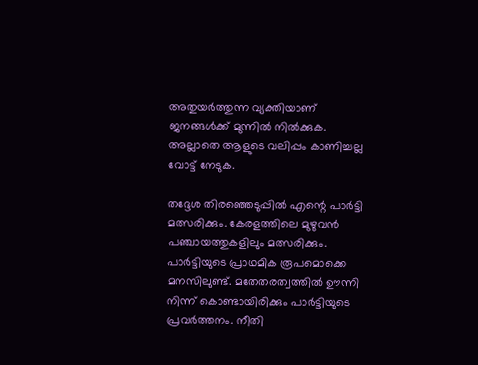അതുയർത്തുന്ന വ്യക്തിയാണ് ജനങ്ങൾക്ക് മുന്നിൽ നിൽക്കുക. അല്ലാതെ ആളുടെ വലിപ്പം കാണിച്ചല്ല വോട്ട് നേടുക.

തദ്ദേശ തിരഞ്ഞെടുപ്പിൽ എന്റെ പാർട്ടി മത്സരിക്കും. കേരളത്തിലെ മുഴുവൻ പഞ്ചായത്തുകളിലും മത്സരിക്കും. പാർട്ടിയുടെ പ്രാഥമിക രൂപമൊക്കെ മനസിലുണ്ട്. മതേതരത്വത്തിൽ ഊന്നി നിന്ന് കൊണ്ടായിരിക്കും പാർട്ടിയുടെ പ്രവർത്തനം. നീതി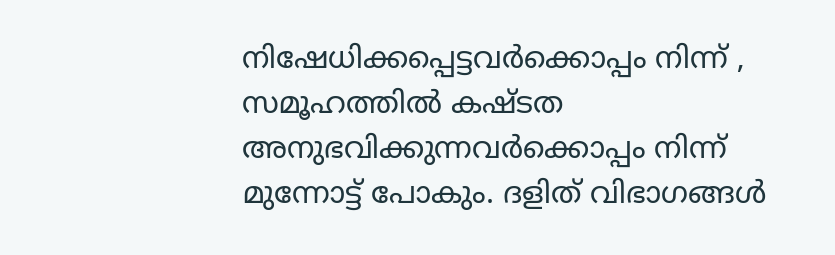നിഷേധിക്കപ്പെട്ടവർക്കൊപ്പം നിന്ന് , സമൂഹത്തിൽ കഷ്ടത അനുഭവിക്കുന്നവർക്കൊപ്പം നിന്ന് മുന്നോട്ട് പോകും. ദളിത് വിഭാഗങ്ങൾ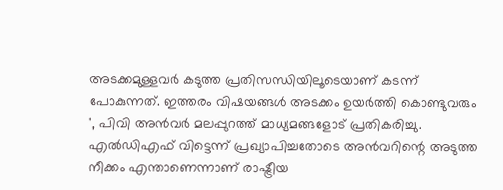അടക്കമുള്ളവർ കടുത്ത പ്രതിസന്ധിയിലൂടെയാണ് കടന്ന് പോകുന്നത്. ഇത്തരം വിഷയങ്ങൾ അടക്കം ഉയർത്തി കൊണ്ടുവരും ', പിവി അൻവർ മലപ്പുറത്ത് മാധ്യമങ്ങളോട് പ്രതികരിച്ചു.
എൽഡിഎഫ് വിട്ടെന്ന് പ്രഖ്യാപിച്ചതോടെ അൻവറിന്റെ അടുത്ത നീക്കം എന്താണെന്നാണ് രാഷ്ട്രീയ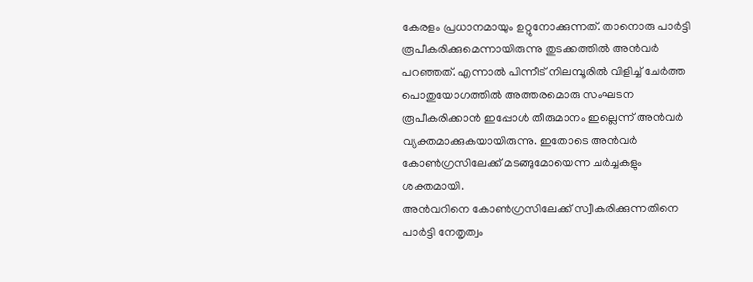കേരളം പ്രധാനമായും ഉറ്റുനോക്കുന്നത്. താനൊരു പാർട്ടി രൂപീകരിക്കുമെന്നായിരുന്നു തുടക്കത്തിൽ അൻവർ പറഞ്ഞത്. എന്നാൽ പിന്നീട് നിലമ്പൂരിൽ വിളിച്ച് ചേർത്ത പൊതുയോഗത്തിൽ അത്തരമൊരു സംഘടന രൂപീകരിക്കാൻ ഇപ്പോൾ തീരുമാനം ഇല്ലെന്ന് അൻവർ വ്യക്തമാക്കുകയായിരുന്നു. ഇതോടെ അൻവർ കോൺഗ്രസിലേക്ക് മടങ്ങുമോയെന്ന ചർച്ചകളും ശക്തമായി.
അൻവറിനെ കോൺഗ്രസിലേക്ക് സ്വീകരിക്കുന്നതിനെ പാർട്ടി നേതൃത്വം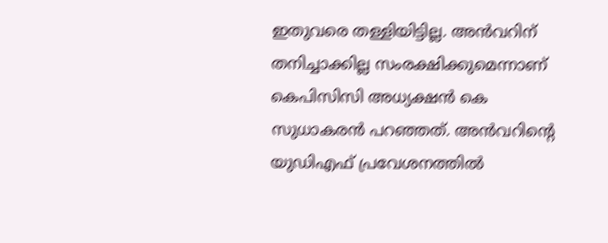ഇതുവരെ തള്ളിയിട്ടില്ല. അൻവറിന് തനിച്ചാക്കില്ല സംരക്ഷിക്കുമെന്നാണ് കെപിസിസി അധ്യക്ഷൻ കെ സുധാകരൻ പറഞ്ഞത്. അൻവറിന്റെ യുഡിഎഫ് പ്രവേശനത്തിൽ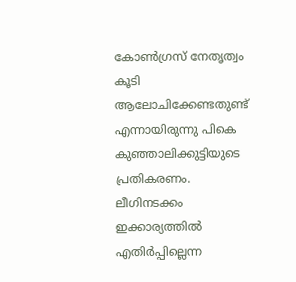കോൺഗ്രസ് നേതൃത്വം കൂടി ആലോചിക്കേണ്ടതുണ്ട് എന്നായിരുന്നു പികെ കുഞ്ഞാലിക്കുട്ടിയുടെ പ്രതികരണം. ലീഗിനടക്കം ഇക്കാര്യത്തിൽ എതിർപ്പില്ലെന്ന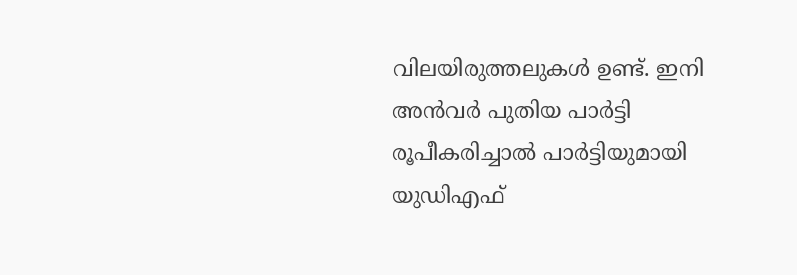വിലയിരുത്തലുകൾ ഉണ്ട്. ഇനി അൻവർ പുതിയ പാർട്ടി രൂപീകരിച്ചാൽ പാർട്ടിയുമായി യുഡിഎഫ്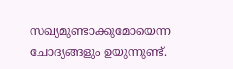സഖ്യമുണ്ടാക്കുമോയെന്ന ചോദ്യങ്ങളും ഉയുന്നുണ്ട്.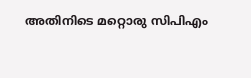അതിനിടെ മറ്റൊരു സിപിഎം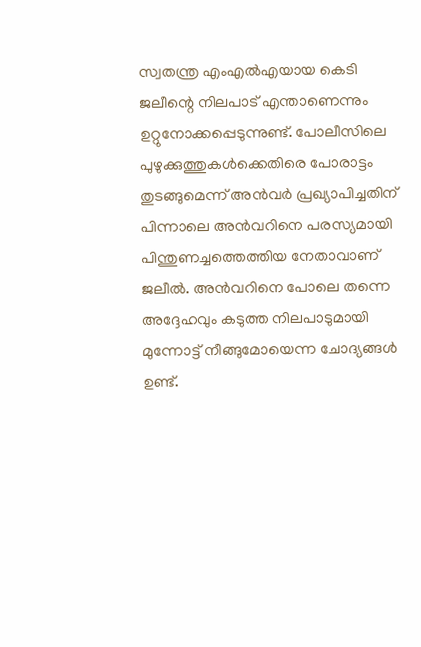സ്വതന്ത്ര എംഎൽഎയായ കെടി ജലീന്റെ നിലപാട് എന്താണെന്നും ഉറ്റുനോക്കപ്പെടുന്നുണ്ട്. പോലീസിലെ പുഴുക്കുത്തുകൾക്കെതിരെ പോരാട്ടം തുടങ്ങുമെന്ന് അൻവർ പ്രഖ്യാപിച്ചതിന് പിന്നാലെ അൻവറിനെ പരസ്യമായി പിന്തുണച്ചത്തെത്തിയ നേതാവാണ് ജലീൽ. അൻവറിനെ പോലെ തന്നെ അദ്ദേഹവും കടുത്ത നിലപാടുമായി മുന്നോട്ട് നീങ്ങുമോയെന്ന ചോദ്യങ്ങൾ ഉണ്ട്.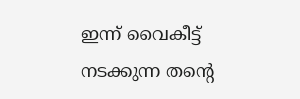ഇന്ന് വൈകീട്ട് നടക്കുന്ന തന്റെ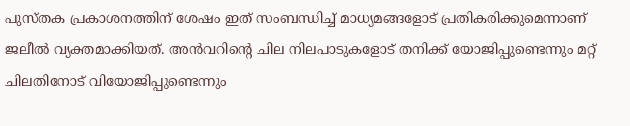പുസ്തക പ്രകാശനത്തിന് ശേഷം ഇത് സംബന്ധിച്ച് മാധ്യമങ്ങളോട് പ്രതികരിക്കുമെന്നാണ് ജലീൽ വ്യക്തമാക്കിയത്. അൻവറിന്റെ ചില നിലപാടുകളോട് തനിക്ക് യോജിപ്പുണ്ടെന്നും മറ്റ് ചിലതിനോട് വിയോജിപ്പുണ്ടെന്നും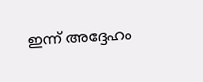ഇന്ന് അദ്ദേഹം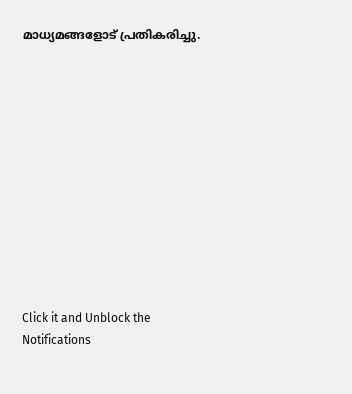മാധ്യമങ്ങളോട് പ്രതികരിച്ചു.












Click it and Unblock the Notifications